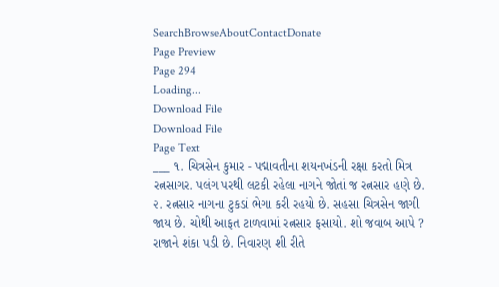SearchBrowseAboutContactDonate
Page Preview
Page 294
Loading...
Download File
Download File
Page Text
___ ૧. ચિત્રસેન કુમાર - પદ્માવતીના શયનખંડની રક્ષા કરતો મિત્ર રત્નસાગર. પલંગ પરથી લટકી રહેલા નાગને જોતાં જ રત્નસાર હણે છે. ૨. રત્નસાર નાગના ટુકડાં ભેગા કરી રહયો છે. સહસા ચિત્રસેન જાગી જાય છે. ચોથી આફત ટાળવામાં રત્નસાર ફસાયો. શો જવાબ આપે ? રાજાને શંકા પડી છે. નિવારણ શી રીતે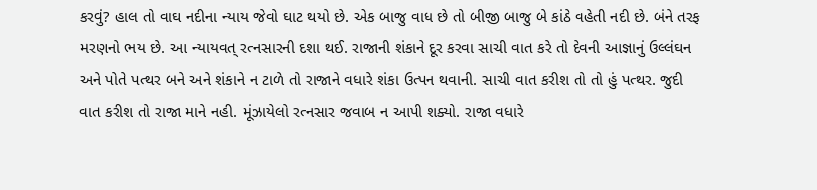કરવું? હાલ તો વાઘ નદીના ન્યાય જેવો ઘાટ થયો છે. એક બાજુ વાધ છે તો બીજી બાજુ બે કાંઠે વહેતી નદી છે. બંને તરફ મરણનો ભય છે. આ ન્યાયવત્ રત્નસારની દશા થઈ. રાજાની શંકાને દૂર કરવા સાચી વાત કરે તો દેવની આજ્ઞાનું ઉલ્લંઘન અને પોતે પત્થર બને અને શંકાને ન ટાળે તો રાજાને વધારે શંકા ઉત્પન થવાની. સાચી વાત કરીશ તો તો હું પત્થર. જુદી વાત કરીશ તો રાજા માને નહી. મૂંઝાયેલો રત્નસાર જવાબ ન આપી શક્યો. રાજા વધારે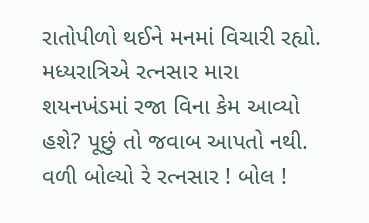રાતોપીળો થઈને મનમાં વિચારી રહ્યો. મધ્યરાત્રિએ રત્નસાર મારા શયનખંડમાં રજા વિના કેમ આવ્યો હશે? પૂછું તો જવાબ આપતો નથી. વળી બોલ્યો રે રત્નસાર ! બોલ !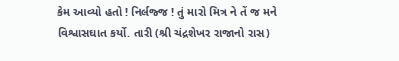કેમ આવ્યો હતો ! નિર્લજ્જ ! તું મારો મિત્ર ને તેં જ મને વિશ્વાસઘાત કર્યો. તારી (શ્રી ચંદ્રશેખર રાજાનો રાસ)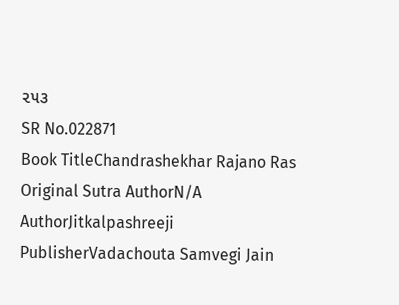૨૫૩
SR No.022871
Book TitleChandrashekhar Rajano Ras
Original Sutra AuthorN/A
AuthorJitkalpashreeji
PublisherVadachouta Samvegi Jain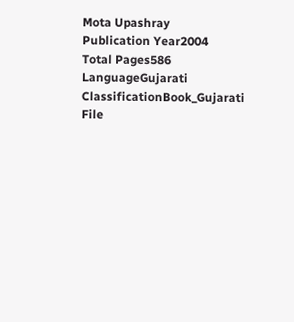Mota Upashray
Publication Year2004
Total Pages586
LanguageGujarati
ClassificationBook_Gujarati
File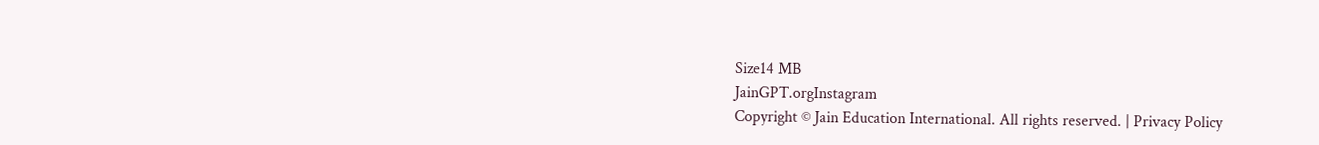Size14 MB
JainGPT.orgInstagram
Copyright © Jain Education International. All rights reserved. | Privacy Policy